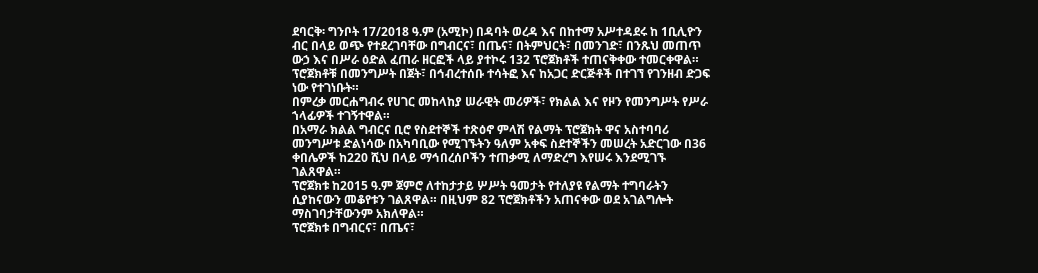ደባርቅ፡ ግንቦት 17/2018 ዓ.ም (አሚኮ) በዳባት ወረዳ እና በከተማ አሥተዳደሩ ከ 1ቢሊዮን ብር በላይ ወጭ የተደረገባቸው በግብርና፣ በጤና፣ በትምህርት፣ በመንገድ፣ በንጹህ መጠጥ ውኃ እና በሥራ ዕድል ፈጠራ ዘርፎች ላይ ያተኮሩ 132 ፕሮጀክቶች ተጠናቅቀው ተመርቀዋል።
ፕሮጀክቶቹ በመንግሥት በጀት፣ በኅብረተሰቡ ተሳትፎ እና ከአጋር ድርጅቶች በተገኘ የገንዘብ ድጋፍ ነው የተገነቡት።
በምረቃ መርሐግብሩ የሀገር መከላከያ ሠራዊት መሪዎች፣ የክልል እና የዞን የመንግሥት የሥራ ኀላፊዎች ተገኝተዋል።
በአማራ ክልል ግብርና ቢሮ የስደተኞች ተጽዕኖ ምላሽ የልማት ፕሮጀክት ዋና አስተባባሪ መንግሥቱ ድልነሳው በአካባቢው የሚገኙትን ዓለም አቀፍ ስደተኞችን መሠረት አድርገው በ36 ቀበሌዎች ከ220 ሺህ በላይ ማኅበረሰቦችን ተጠቃሚ ለማድረግ እየሠሩ እንደሚገኙ ገልጸዋል።
ፕሮጀክቱ ከ2015 ዓ.ም ጀምሮ ለተከታታይ ሦሥት ዓመታት የተለያዩ የልማት ተግባራትን ሲያከናውን መቆየቱን ገልጸዋል። በዚህም 82 ፕሮጀክቶችን አጠናቀው ወደ አገልግሎት ማስገባታቸውንም አክለዋል።
ፕሮጀክቱ በግብርና፣ በጤና፣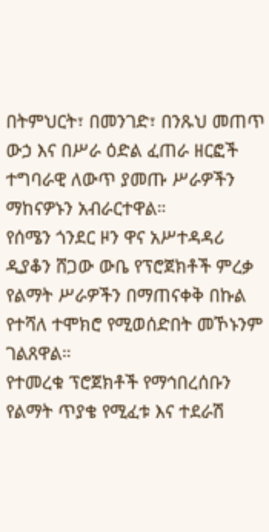በትምህርት፣ በመንገድ፣ በንጹህ መጠጥ ውኃ እና በሥራ ዕድል ፈጠራ ዘርፎች ተግባራዊ ለውጥ ያመጡ ሥራዎችን ማከናዎኑን አብራርተዋል።
የሰሜን ጎንደር ዞን ዋና አሥተዳዳሪ ዲያቆን ሸጋው ውቤ የፕሮጀክቶች ምረቃ የልማት ሥራዎችን በማጠናቀቅ በኩል የተሻለ ተሞክሮ የሚወሰድበት መኾኑንም ገልጸዋል።
የተመረቁ ፕሮጀክቶች የማኅበረሰቡን የልማት ጥያቄ የሚፈቱ እና ተደራሽ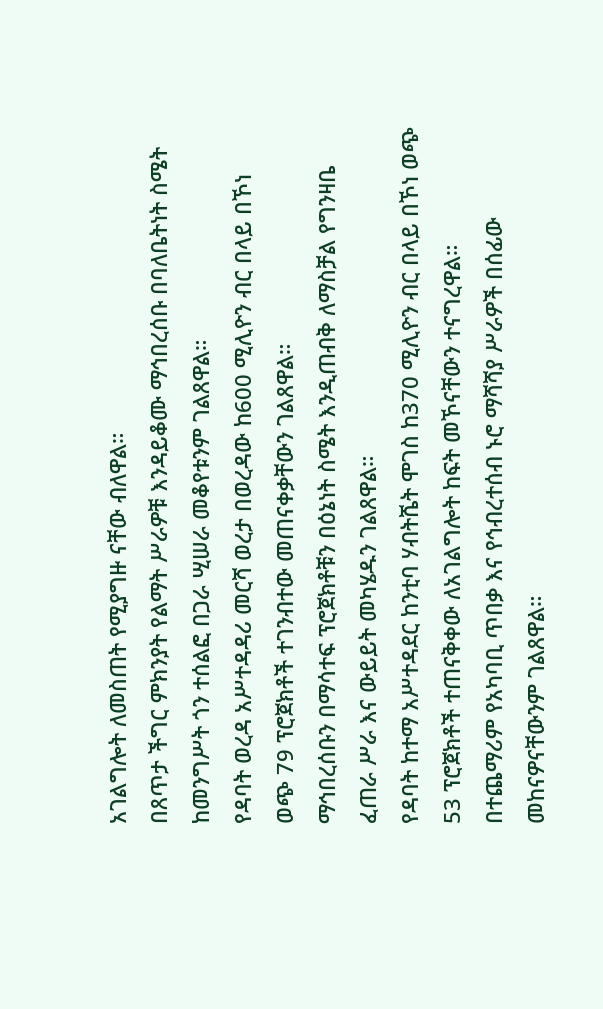አገልግሎት ለመስጠት የሚያግዙ ናቸው ብለዋል።
በጸጥታ ችግር ምክንያት የልማት ሥራዎቹ እንዳይቆሙ ማኅበረሰቡ በባለቤትነት ስሜት ከመንግሥት ጎን ተሰልፎ በጋራ ሢሠራ መቆየቱንም ገልጸዋል።
የዳባት ወረዳ አሥተዳዳሪ መርሻ ወረታ በወረዳው ከ600 ሚሊዮን ብር በላይ በኾነ ወጭ 79 ፕሮጀክቶች ተገንብተው መጠናቀቃቸውን ገልጸዋል።
ማኅበረሰቡን በማሳተፍ ፕሮጀክቶቹን በዕኔነት ስሜት እንዲጠብቅ ለማስቻል የግንዛቤ ፈጠራ ሥራ እና ውይይት መካሄዱን ገልጸዋል።
የዳባት ከተማ አሥተዳደር ከንቲባ ሃብትሼት ሞገስ ከ370 ሚሊዮን ብር በላይ በኾነ ወጭ 53 ፕሮጀክቶች ተጠናቅቀው ለአገልግሎት ከፍት መኾናቸውን ተናግረዋል።
በተጨማሪም የአካባቢ ጥበቃ እና የኅብረተሰብ ኑሮ ማሻሻያ ሥራዎች በሰፊው መከናዎናቸውንም ገልጸዋል።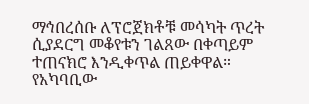ማኅበረሰቡ ለፕሮጀክቶቹ መሳካት ጥረት ሲያደርግ መቆየቱን ገልጸው በቀጣይም ተጠናክሮ እንዲቀጥል ጠይቀዋል።
የአካባቢው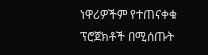ነዋሪዎችም የተጠናቀቁ ፕሮጀክቶች በሚሰጡት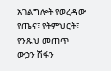አገልግሎት የወረዳው የጤና፣ የትምህርት፣ የንጹህ መጠጥ ውኃን ሽፋን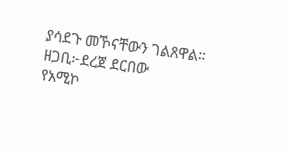ያሳደጉ መኾናቸውን ገልጸዋል።
ዘጋቢ፦ደረጀ ደርበው
የአሚኮ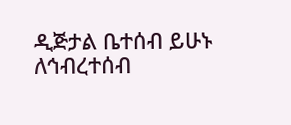ዲጅታል ቤተሰብ ይሁኑ
ለኅብረተሰብ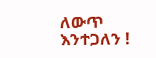ለውጥ እንተጋለን !